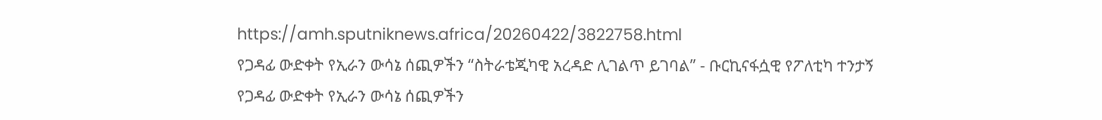https://amh.sputniknews.africa/20260422/3822758.html
የጋዳፊ ውድቀት የኢራን ውሳኔ ሰጪዎችን “ስትራቴጂካዊ አረዳድ ሊገልጥ ይገባል” - ቡርኪናፋሷዊ የፖለቲካ ተንታኝ
የጋዳፊ ውድቀት የኢራን ውሳኔ ሰጪዎችን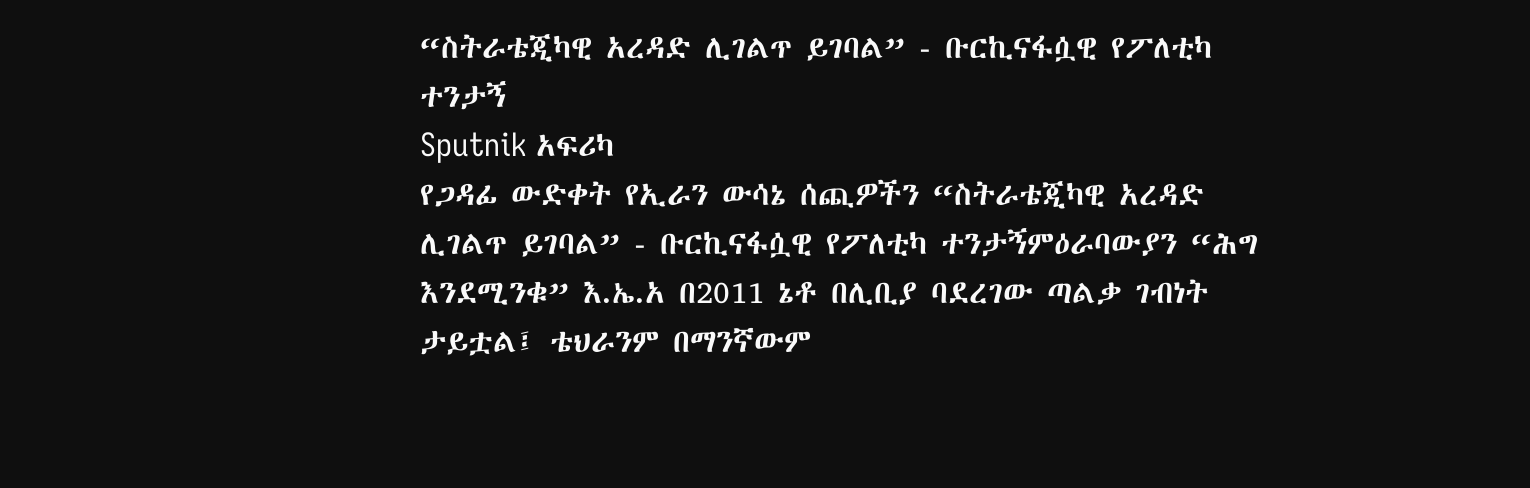“ስትራቴጂካዊ አረዳድ ሊገልጥ ይገባል” - ቡርኪናፋሷዊ የፖለቲካ ተንታኝ
Sputnik አፍሪካ
የጋዳፊ ውድቀት የኢራን ውሳኔ ሰጪዎችን “ስትራቴጂካዊ አረዳድ ሊገልጥ ይገባል” - ቡርኪናፋሷዊ የፖለቲካ ተንታኝምዕራባውያን “ሕግ እንደሚንቁ” እ.ኤ.አ በ2011 ኔቶ በሊቢያ ባደረገው ጣልቃ ገብነት ታይቷል፤ ቴህራንም በማንኛውም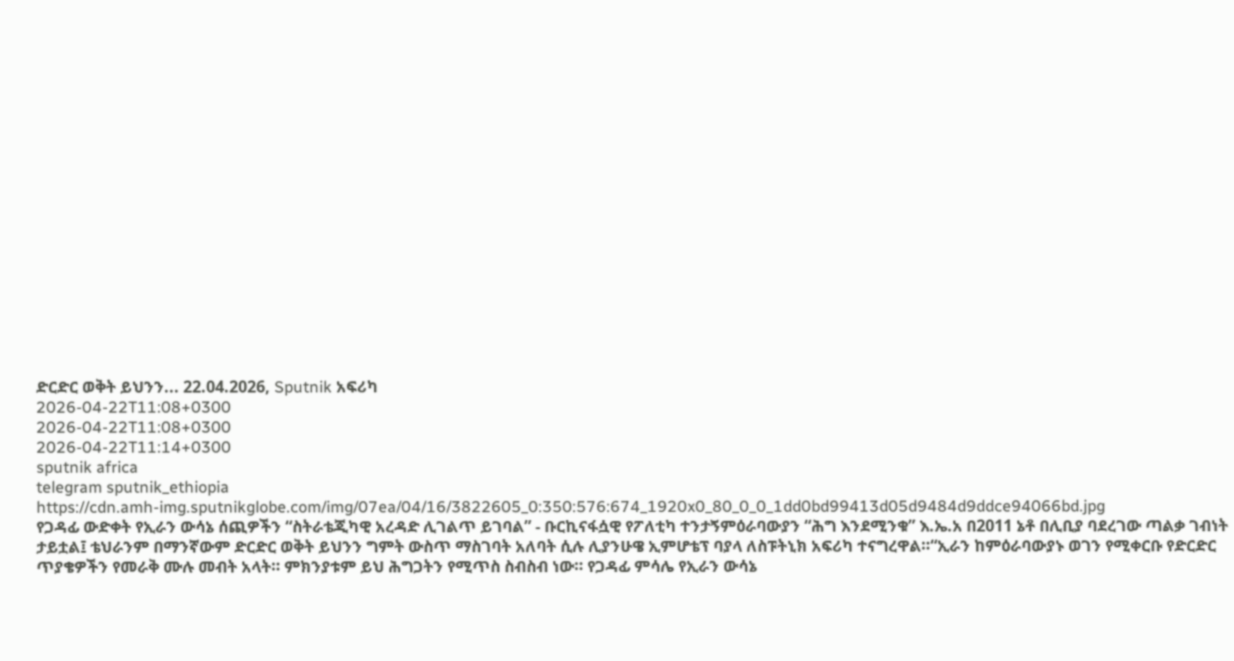ድርድር ወቅት ይህንን... 22.04.2026, Sputnik አፍሪካ
2026-04-22T11:08+0300
2026-04-22T11:08+0300
2026-04-22T11:14+0300
sputnik africa
telegram sputnik_ethiopia
https://cdn.amh-img.sputnikglobe.com/img/07ea/04/16/3822605_0:350:576:674_1920x0_80_0_0_1dd0bd99413d05d9484d9ddce94066bd.jpg
የጋዳፊ ውድቀት የኢራን ውሳኔ ሰጪዎችን “ስትራቴጂካዊ አረዳድ ሊገልጥ ይገባል” - ቡርኪናፋሷዊ የፖለቲካ ተንታኝምዕራባውያን “ሕግ እንደሚንቁ” እ.ኤ.አ በ2011 ኔቶ በሊቢያ ባደረገው ጣልቃ ገብነት ታይቷል፤ ቴህራንም በማንኛውም ድርድር ወቅት ይህንን ግምት ውስጥ ማስገባት አለባት ሲሉ ሊያንሁዌ ኢምሆቴፕ ባያላ ለስፑትኒክ አፍሪካ ተናግረዋል።“ኢራን ከምዕራባውያኑ ወገን የሚቀርቡ የድርድር ጥያቄዎችን የመራቅ ሙሉ መብት አላት። ምክንያቱም ይህ ሕግጋትን የሚጥስ ስብስብ ነው። የጋዳፊ ምሳሌ የኢራን ውሳኔ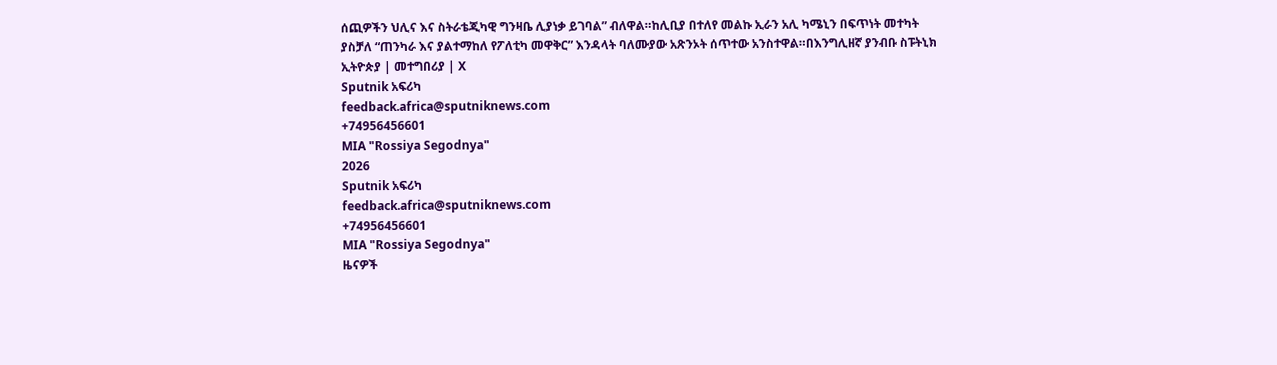ሰጪዎችን ህሊና እና ስትራቴጂካዊ ግንዛቤ ሊያነቃ ይገባል” ብለዋል።ከሊቢያ በተለየ መልኩ ኢራን አሊ ካሜኒን በፍጥነት መተካት ያስቻለ “ጠንካራ እና ያልተማከለ የፖለቲካ መዋቅር” እንዳላት ባለሙያው አጽንኦት ሰጥተው አንስተዋል።በእንግሊዘኛ ያንብቡ ስፑትኒክ ኢትዮጵያ | መተግበሪያ | X
Sputnik አፍሪካ
feedback.africa@sputniknews.com
+74956456601
MIA "Rossiya Segodnya"
2026
Sputnik አፍሪካ
feedback.africa@sputniknews.com
+74956456601
MIA "Rossiya Segodnya"
ዜናዎች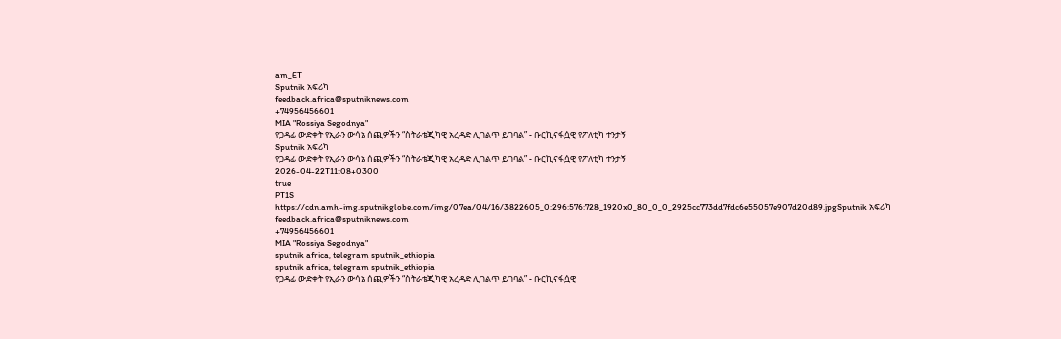am_ET
Sputnik አፍሪካ
feedback.africa@sputniknews.com
+74956456601
MIA "Rossiya Segodnya"
የጋዳፊ ውድቀት የኢራን ውሳኔ ሰጪዎችን “ስትራቴጂካዊ አረዳድ ሊገልጥ ይገባል” - ቡርኪናፋሷዊ የፖለቲካ ተንታኝ
Sputnik አፍሪካ
የጋዳፊ ውድቀት የኢራን ውሳኔ ሰጪዎችን “ስትራቴጂካዊ አረዳድ ሊገልጥ ይገባል” - ቡርኪናፋሷዊ የፖለቲካ ተንታኝ
2026-04-22T11:08+0300
true
PT1S
https://cdn.amh-img.sputnikglobe.com/img/07ea/04/16/3822605_0:296:576:728_1920x0_80_0_0_2925cc773dd7fdc6e55057e907d20d89.jpgSputnik አፍሪካ
feedback.africa@sputniknews.com
+74956456601
MIA "Rossiya Segodnya"
sputnik africa, telegram sputnik_ethiopia
sputnik africa, telegram sputnik_ethiopia
የጋዳፊ ውድቀት የኢራን ውሳኔ ሰጪዎችን “ስትራቴጂካዊ አረዳድ ሊገልጥ ይገባል” - ቡርኪናፋሷዊ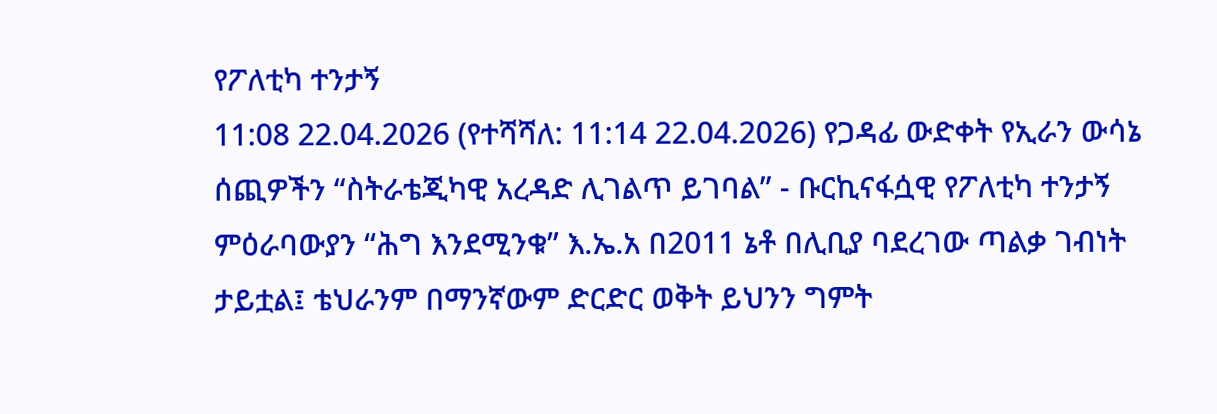የፖለቲካ ተንታኝ
11:08 22.04.2026 (የተሻሻለ: 11:14 22.04.2026) የጋዳፊ ውድቀት የኢራን ውሳኔ ሰጪዎችን “ስትራቴጂካዊ አረዳድ ሊገልጥ ይገባል” - ቡርኪናፋሷዊ የፖለቲካ ተንታኝ
ምዕራባውያን “ሕግ እንደሚንቁ” እ.ኤ.አ በ2011 ኔቶ በሊቢያ ባደረገው ጣልቃ ገብነት ታይቷል፤ ቴህራንም በማንኛውም ድርድር ወቅት ይህንን ግምት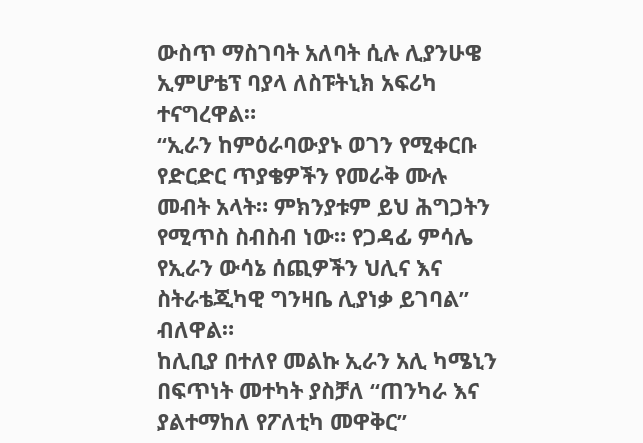ውስጥ ማስገባት አለባት ሲሉ ሊያንሁዌ ኢምሆቴፕ ባያላ ለስፑትኒክ አፍሪካ ተናግረዋል።
“ኢራን ከምዕራባውያኑ ወገን የሚቀርቡ የድርድር ጥያቄዎችን የመራቅ ሙሉ መብት አላት። ምክንያቱም ይህ ሕግጋትን የሚጥስ ስብስብ ነው። የጋዳፊ ምሳሌ የኢራን ውሳኔ ሰጪዎችን ህሊና እና ስትራቴጂካዊ ግንዛቤ ሊያነቃ ይገባል” ብለዋል።
ከሊቢያ በተለየ መልኩ ኢራን አሊ ካሜኒን በፍጥነት መተካት ያስቻለ “ጠንካራ እና ያልተማከለ የፖለቲካ መዋቅር”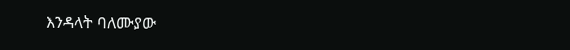እንዳላት ባለሙያው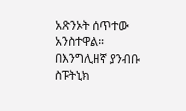አጽንኦት ሰጥተው አንስተዋል።
በእንግሊዘኛ ያንብቡ
ስፑትኒክ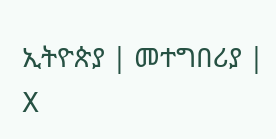ኢትዮጵያ | መተግበሪያ | X